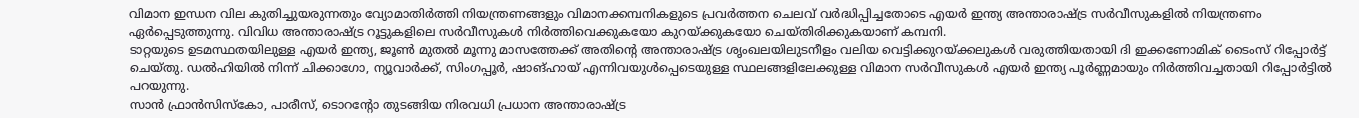വിമാന ഇന്ധന വില കുതിച്ചുയരുന്നതും വ്യോമാതിർത്തി നിയന്ത്രണങ്ങളും വിമാനക്കമ്പനികളുടെ പ്രവർത്തന ചെലവ് വർദ്ധിപ്പിച്ചതോടെ എയർ ഇന്ത്യ അന്താരാഷ്ട്ര സർവീസുകളിൽ നിയന്ത്രണം ഏർപ്പെടുത്തുന്നു. വിവിധ അന്താരാഷ്ട്ര റൂട്ടുകളിലെ സർവീസുകൾ നിർത്തിവെക്കുകയോ കുറയ്ക്കുകയോ ചെയ്തിരിക്കുകയാണ് കമ്പനി.
ടാറ്റയുടെ ഉടമസ്ഥതയിലുള്ള എയർ ഇന്ത്യ, ജൂൺ മുതൽ മൂന്നു മാസത്തേക്ക് അതിന്റെ അന്താരാഷ്ട്ര ശൃംഖലയിലുടനീളം വലിയ വെട്ടിക്കുറയ്ക്കലുകൾ വരുത്തിയതായി ദി ഇക്കണോമിക് ടൈംസ് റിപ്പോർട്ട് ചെയ്തു. ഡൽഹിയിൽ നിന്ന് ചിക്കാഗോ, ന്യൂവാർക്ക്, സിംഗപ്പൂർ, ഷാങ്ഹായ് എന്നിവയുൾപ്പെടെയുള്ള സ്ഥലങ്ങളിലേക്കുള്ള വിമാന സർവീസുകൾ എയർ ഇന്ത്യ പൂർണ്ണമായും നിർത്തിവച്ചതായി റിപ്പോർട്ടിൽ പറയുന്നു.
സാൻ ഫ്രാൻസിസ്കോ, പാരീസ്, ടൊറന്റോ തുടങ്ങിയ നിരവധി പ്രധാന അന്താരാഷ്ട്ര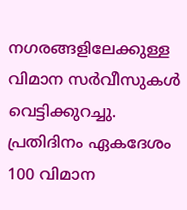നഗരങ്ങളിലേക്കുള്ള വിമാന സർവീസുകൾ വെട്ടിക്കുറച്ചു. പ്രതിദിനം ഏകദേശം 100 വിമാന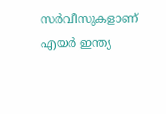സർവീസുകളാണ് എയർ ഇന്ത്യ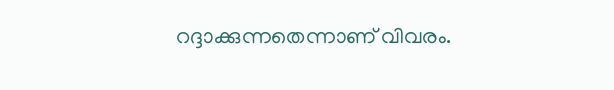റദ്ദാക്കുന്നതെന്നാണ് വിവരം.